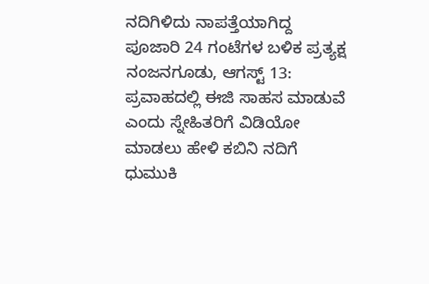ನದಿಗಿಳಿದು ನಾಪತ್ತೆಯಾಗಿದ್ದ ಪೂಜಾರಿ 24 ಗಂಟೆಗಳ ಬಳಿಕ ಪ್ರತ್ಯಕ್ಷ
ನಂಜನಗೂಡು, ಆಗಸ್ಟ್ 13: ಪ್ರವಾಹದಲ್ಲಿ ಈಜಿ ಸಾಹಸ ಮಾಡುವೆ ಎಂದು ಸ್ನೇಹಿತರಿಗೆ ವಿಡಿಯೋ ಮಾಡಲು ಹೇಳಿ ಕಬಿನಿ ನದಿಗೆ ಧುಮುಕಿ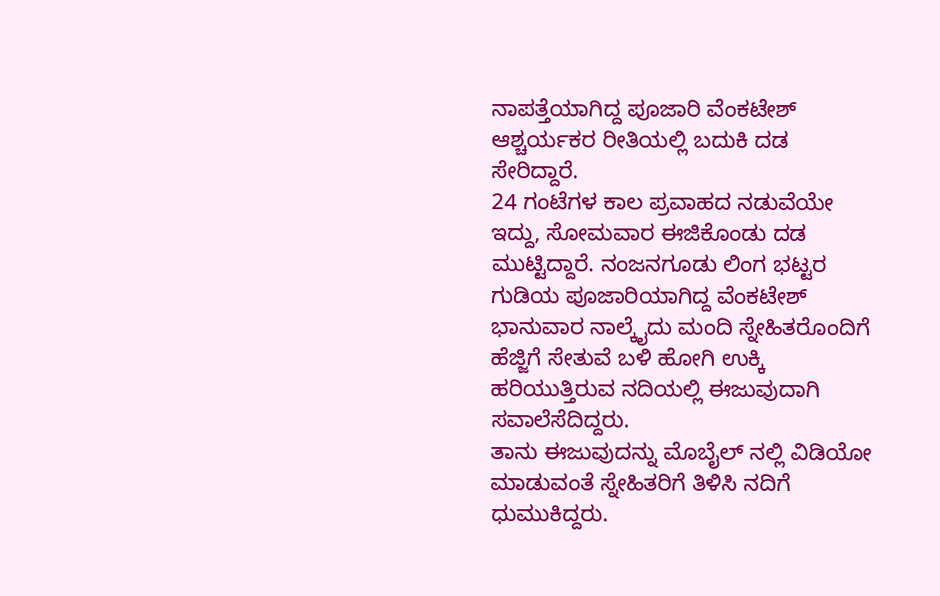ನಾಪತ್ತೆಯಾಗಿದ್ದ ಪೂಜಾರಿ ವೆಂಕಟೇಶ್ ಆಶ್ಚರ್ಯಕರ ರೀತಿಯಲ್ಲಿ ಬದುಕಿ ದಡ ಸೇರಿದ್ದಾರೆ.
24 ಗಂಟೆಗಳ ಕಾಲ ಪ್ರವಾಹದ ನಡುವೆಯೇ ಇದ್ದು, ಸೋಮವಾರ ಈಜಿಕೊಂಡು ದಡ ಮುಟ್ಟಿದ್ದಾರೆ. ನಂಜನಗೂಡು ಲಿಂಗ ಭಟ್ಟರ ಗುಡಿಯ ಪೂಜಾರಿಯಾಗಿದ್ದ ವೆಂಕಟೇಶ್ ಭಾನುವಾರ ನಾಲ್ಕೈದು ಮಂದಿ ಸ್ನೇಹಿತರೊಂದಿಗೆ ಹೆಜ್ಜಿಗೆ ಸೇತುವೆ ಬಳಿ ಹೋಗಿ ಉಕ್ಕಿ ಹರಿಯುತ್ತಿರುವ ನದಿಯಲ್ಲಿ ಈಜುವುದಾಗಿ ಸವಾಲೆಸೆದಿದ್ದರು.
ತಾನು ಈಜುವುದನ್ನು ಮೊಬೈಲ್ ನಲ್ಲಿ ವಿಡಿಯೋ ಮಾಡುವಂತೆ ಸ್ನೇಹಿತರಿಗೆ ತಿಳಿಸಿ ನದಿಗೆ ಧುಮುಕಿದ್ದರು.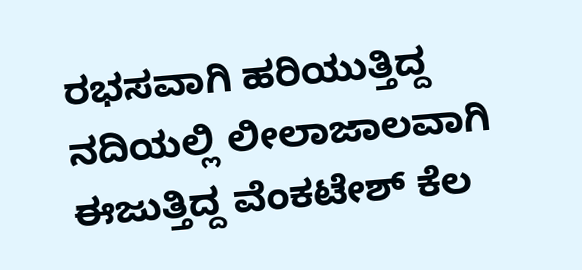ರಭಸವಾಗಿ ಹರಿಯುತ್ತಿದ್ದ ನದಿಯಲ್ಲಿ ಲೀಲಾಜಾಲವಾಗಿ ಈಜುತ್ತಿದ್ದ ವೆಂಕಟೇಶ್ ಕೆಲ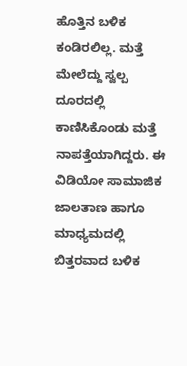ಹೊತ್ತಿನ ಬಳಿಕ ಕಂಡಿರಲಿಲ್ಲ. ಮತ್ತೆ ಮೇಲೆದ್ದು ಸ್ವಲ್ಪ ದೂರದಲ್ಲಿ ಕಾಣಿಸಿಕೊಂಡು ಮತ್ತೆ ನಾಪತ್ತೆಯಾಗಿದ್ದರು. ಈ ವಿಡಿಯೋ ಸಾಮಾಜಿಕ ಜಾಲತಾಣ ಹಾಗೂ ಮಾಧ್ಯಮದಲ್ಲಿ ಬಿತ್ತರವಾದ ಬಳಿಕ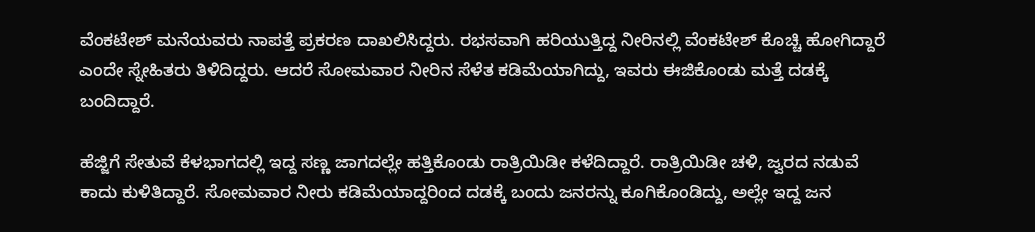ವೆಂಕಟೇಶ್ ಮನೆಯವರು ನಾಪತ್ತೆ ಪ್ರಕರಣ ದಾಖಲಿಸಿದ್ದರು. ರಭಸವಾಗಿ ಹರಿಯುತ್ತಿದ್ದ ನೀರಿನಲ್ಲಿ ವೆಂಕಟೇಶ್ ಕೊಚ್ಚಿ ಹೋಗಿದ್ದಾರೆ ಎಂದೇ ಸ್ನೇಹಿತರು ತಿಳಿದಿದ್ದರು. ಆದರೆ ಸೋಮವಾರ ನೀರಿನ ಸೆಳೆತ ಕಡಿಮೆಯಾಗಿದ್ದು, ಇವರು ಈಜಿಕೊಂಡು ಮತ್ತೆ ದಡಕ್ಕೆ ಬಂದಿದ್ದಾರೆ.

ಹೆಜ್ಜಿಗೆ ಸೇತುವೆ ಕೆಳಭಾಗದಲ್ಲಿ ಇದ್ದ ಸಣ್ಣ ಜಾಗದಲ್ಲೇ ಹತ್ತಿಕೊಂಡು ರಾತ್ರಿಯಿಡೀ ಕಳೆದಿದ್ದಾರೆ. ರಾತ್ರಿಯಿಡೀ ಚಳಿ, ಜ್ವರದ ನಡುವೆ ಕಾದು ಕುಳಿತಿದ್ದಾರೆ. ಸೋಮವಾರ ನೀರು ಕಡಿಮೆಯಾದ್ದರಿಂದ ದಡಕ್ಕೆ ಬಂದು ಜನರನ್ನು ಕೂಗಿಕೊಂಡಿದ್ದು, ಅಲ್ಲೇ ಇದ್ದ ಜನ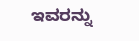ಇವರನ್ನು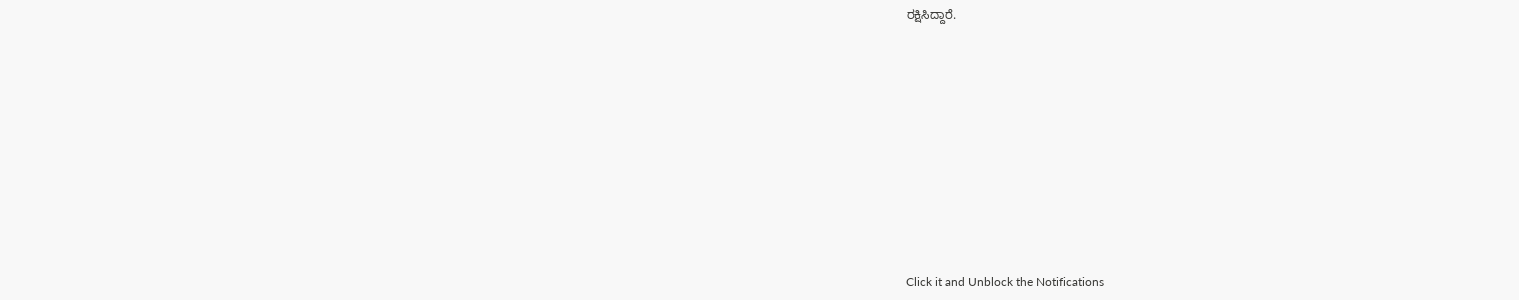ರಕ್ಷಿಸಿದ್ದಾರೆ.












Click it and Unblock the Notifications